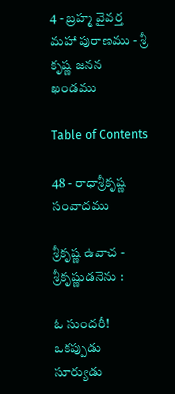4 - బ్రహ్మ వైవర్త మహా పురాణము - శ్రీ కృష్ణ జనన ఖండము

Table of Contents

48 - రాధాశ్రీకృష్ణ సంవాదము

శ్రీకృష్ణ ఉవాచ - శ్రీకృష్ణుడనెను :

ఓ సుందరీ! ఒకప్పుడు సూర్యుడు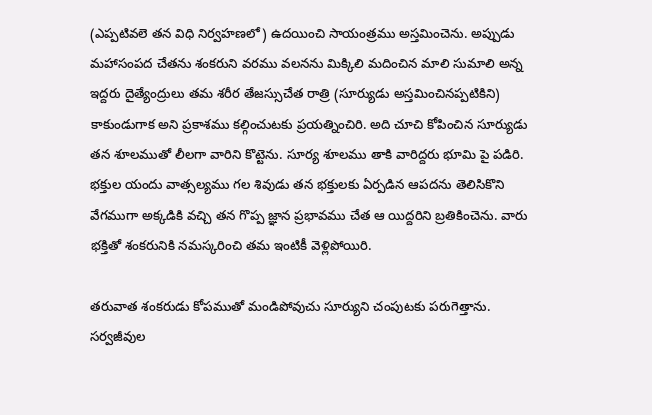(ఎప్పటివలె తన విధి నిర్వహణలో) ఉదయించి సాయంత్రము అస్తమించెను. అప్పుడు మహాసంపద చేతను శంకరుని వరము వలనను మిక్కిలి మదించిన మాలి సుమాలి అన్న ఇద్దరు దైత్యేంద్రులు తమ శరీర తేజస్సుచేత రాత్రి (సూర్యుడు అస్తమించినప్పటికిని) కాకుండుగాక అని ప్రకాశము కల్గించుటకు ప్రయత్నించిరి. అది చూచి కోపించిన సూర్యుడు తన శూలముతో లీలగా వారిని కొట్టెను. సూర్య శూలము తాకి వారిద్దరు భూమి పై పడిరి. భక్తుల యందు వాత్సల్యము గల శివుడు తన భక్తులకు ఏర్పడిన ఆపదను తెలిసికొని వేగముగా అక్కడికి వచ్చి తన గొప్ప జ్ఞాన ప్రభావము చేత ఆ యిద్దరిని బ్రతికించెను. వారు భక్తితో శంకరునికి నమస్కరించి తమ ఇంటికీ వెళ్లిపోయిరి.

తరువాత శంకరుడు కోపముతో మండిపోవుచు సూర్యుని చంపుటకు పరుగెత్తాను. సర్వజీవుల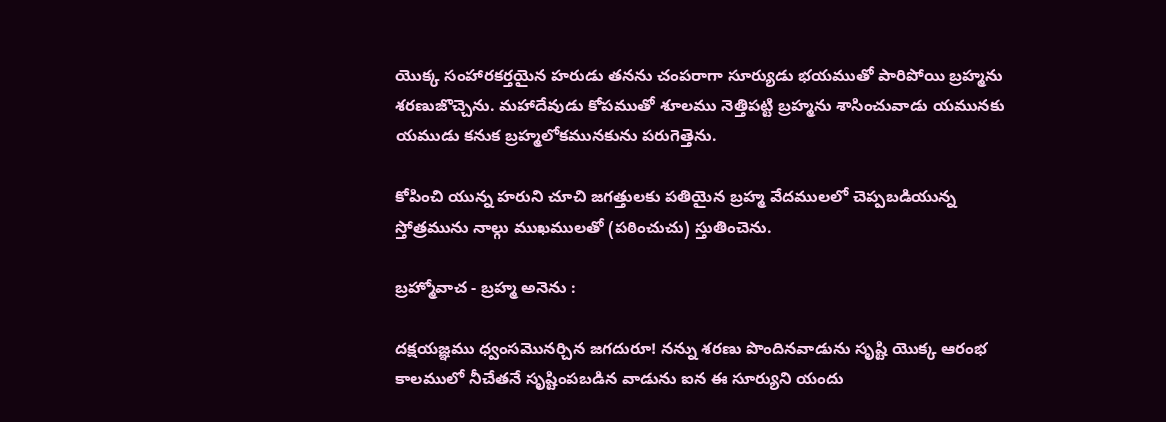యొక్క సంహారకర్తయైన హరుడు తనను చంపరాగా సూర్యుడు భయముతో పారిపోయి బ్రహ్మను శరణుజొచ్చెను. మహాదేవుడు కోపముతో శూలము నెత్తిపట్టి బ్రహ్మను శాసించువాడు యమునకు యముడు కనుక బ్రహ్మలోకమునకును పరుగెత్తెను.

కోపించి యున్న హరుని చూచి జగత్తులకు పతియైన బ్రహ్మ వేదములలో చెప్పబడియున్న స్తోత్రమును నాల్గు ముఖములతో (పఠించుచు) స్తుతించెను.

బ్రహ్మోవాచ - బ్రహ్మ అనెను :

దక్షయజ్ఞము ధ్వంసమొనర్చిన జగదురూ! నన్ను శరణు పొందినవాడును సృష్టి యొక్క ఆరంభ కాలములో నీచేతనే సృష్టింపబడిన వాడును ఐన ఈ సూర్యుని యందు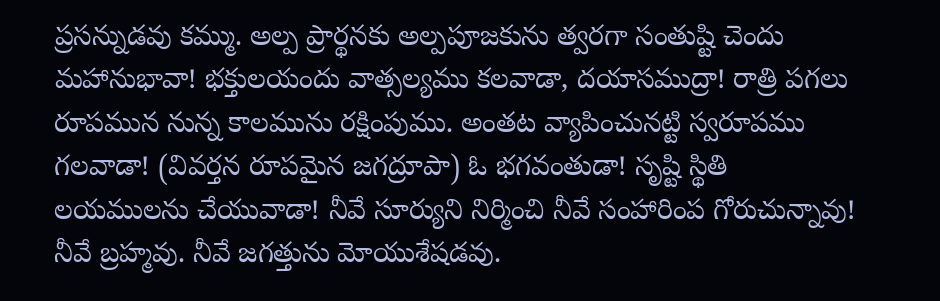ప్రసన్నుడవు కమ్ము. అల్ప ప్రార్థనకు అల్పపూజకును త్వరగా సంతుష్టి చెందు మహానుభావా! భక్తులయందు వాత్సల్యము కలవాడా, దయాసముద్రా! రాత్రి పగలు రూపమున నున్న కాలమును రక్షింపుము. అంతట వ్యాపించునట్టి స్వరూపము గలవాడా! (వివర్తన రూపమైన జగద్రూపా) ఓ భగవంతుడా! సృష్టి స్థితి లయములను చేయువాడా! నీవే సూర్యుని నిర్మించి నీవే సంహారింప గోరుచున్నావు! నీవే బ్రహ్మవు. నీవే జగత్తును మోయుశేషడవు.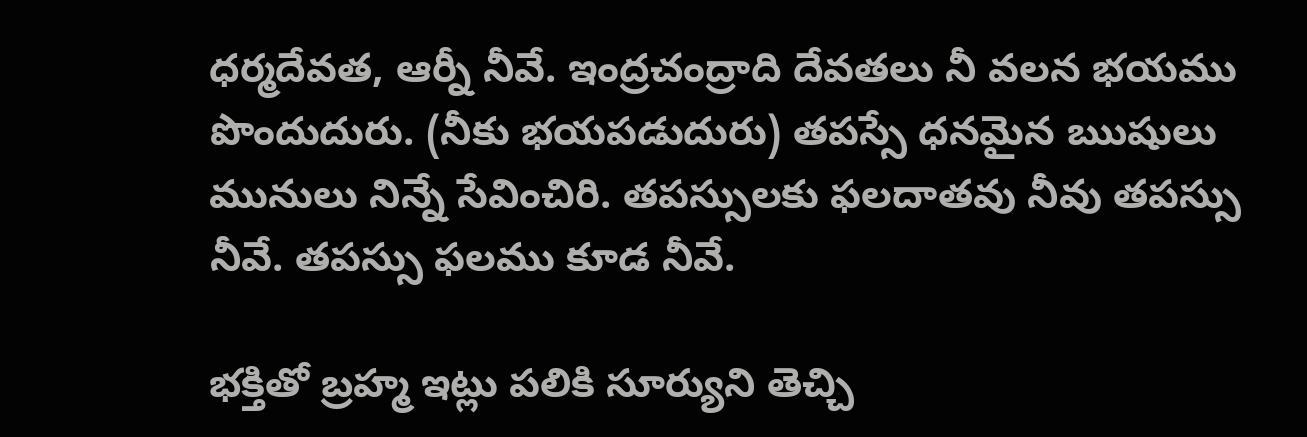ధర్మదేవత, ఆర్నీ నీవే. ఇంద్రచంద్రాది దేవతలు నీ వలన భయము పొందుదురు. (నీకు భయపడుదురు) తపస్సే ధనమైన ఋషులు మునులు నిన్నే సేవించిరి. తపస్సులకు ఫలదాతవు నీవు తపస్సు నీవే. తపస్సు ఫలము కూడ నీవే.

భక్తితో బ్రహ్మ ఇట్లు పలికి సూర్యుని తెచ్చి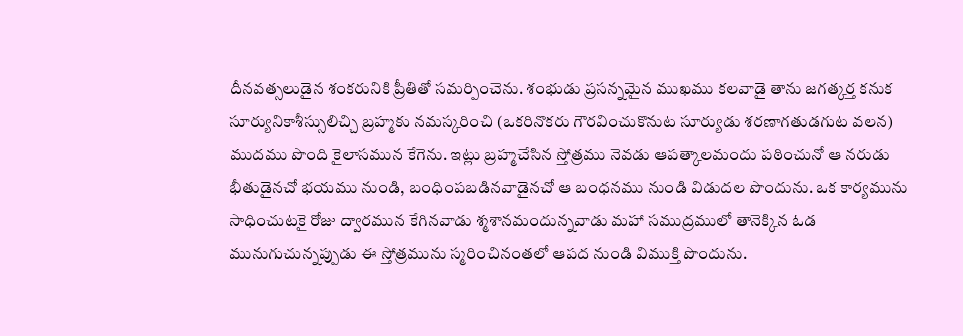దీనవత్సలుడైన శంకరునికి ప్రీతితో సమర్పించెను. శంభుడు ప్రసన్నమైన ముఖము కలవాడై తాను జగత్కర్త కనుక సూర్యునికాశీస్సులిచ్చి బ్రహ్మకు నమస్కరించి (ఒకరినొకరు గౌరవించుకొనుట సూర్యుడు శరణాగతుడగుట వలన) ముదము పొంది కైలాసమున కేగెను. ఇట్లు బ్రహ్మచేసిన స్తోత్రము నెవడు ఆపత్కాలమందు పఠించునో ఆ నరుడు భీతుడైనచో భయము నుండి, బంధింపబడినవాడైనచో ఆ బంధనము నుండి విడుదల పొందును. ఒక కార్యమును సాధించుటకై రోజు ద్వారమున కేగినవాడు శ్మశానమందున్నవాడు మహా సముద్రములో తానెక్కిన ఓడ మునుగుచున్నప్పుడు ఈ స్తోత్రమును స్మరించినంతలో ఆపద నుండి విముక్తి పొందును.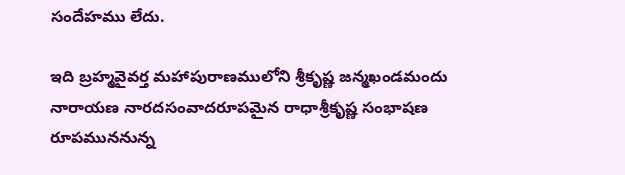సందేహము లేదు.

ఇది బ్రహ్మవైవర్త మహాపురాణములోని శ్రీకృష్ణ జన్మఖండమందు నారాయణ నారదసంవాదరూపమైన రాధాశ్రీకృష్ణ సంభాషణ రూపముననున్న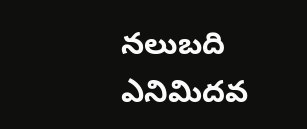నలుబది ఎనిమిదవ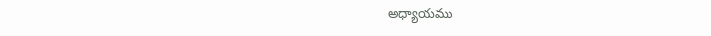అధ్యాయము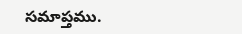సమాప్తము.